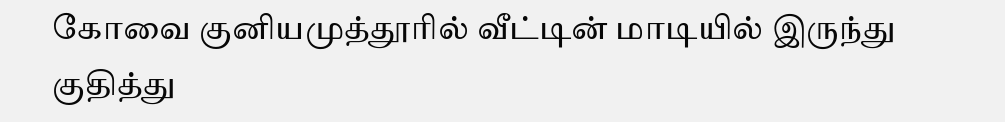கோவை குனியமுத்தூரில் வீட்டின் மாடியில் இருந்து குதித்து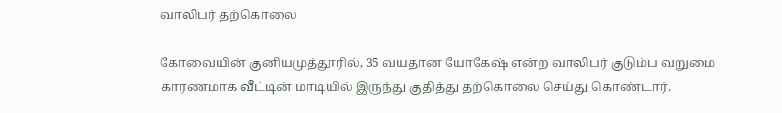வாலிபர் தற்கொலை

கோவையின் குனியமுத்தூரில், 35 வயதான யோகேஷ் என்ற வாலிபர் குடும்ப வறுமை காரணமாக வீட்டின் மாடியில் இருந்து குதித்து தற்கொலை செய்து கொண்டார்.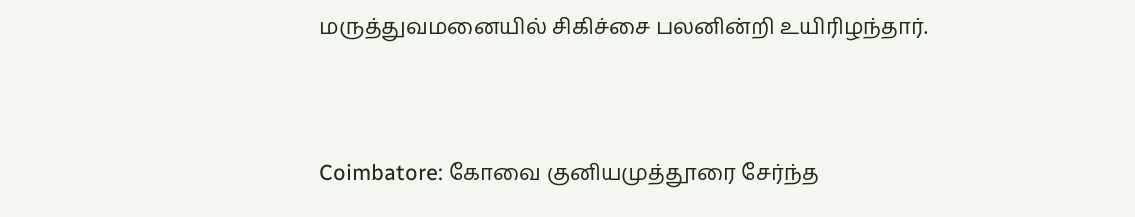மருத்துவமனையில் சிகிச்சை பலனின்றி உயிரிழந்தார்.


Coimbatore: கோவை குனியமுத்தூரை சேர்ந்த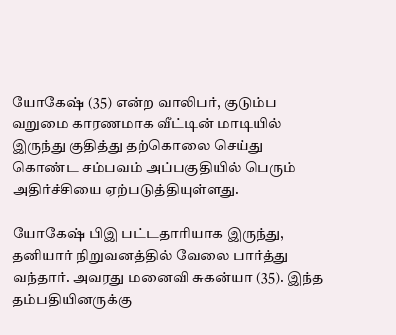யோகேஷ் (35) என்ற வாலிபர், குடும்ப வறுமை காரணமாக வீட்டின் மாடியில் இருந்து குதித்து தற்கொலை செய்து கொண்ட சம்பவம் அப்பகுதியில் பெரும் அதிர்ச்சியை ஏற்படுத்தியுள்ளது.

யோகேஷ் பிஇ பட்டதாரியாக இருந்து, தனியார் நிறுவனத்தில் வேலை பார்த்து வந்தார். அவரது மனைவி சுகன்யா (35). இந்த தம்பதியினருக்கு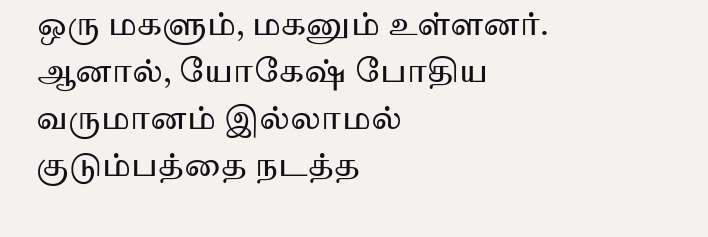ஒரு மகளும், மகனும் உள்ளனர். ஆனால், யோகேஷ் போதிய வருமானம் இல்லாமல் குடும்பத்தை நடத்த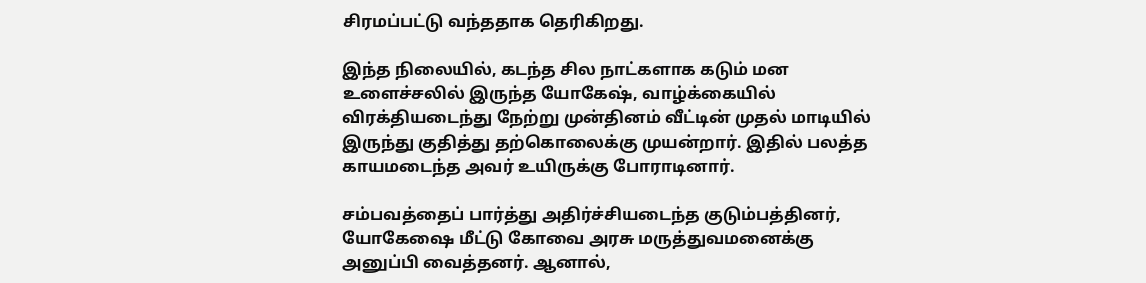சிரமப்பட்டு வந்ததாக தெரிகிறது.

இந்த நிலையில், கடந்த சில நாட்களாக கடும் மன உளைச்சலில் இருந்த யோகேஷ், வாழ்க்கையில் விரக்தியடைந்து நேற்று முன்தினம் வீட்டின் முதல் மாடியில் இருந்து குதித்து தற்கொலைக்கு முயன்றார். இதில் பலத்த காயமடைந்த அவர் உயிருக்கு போராடினார்.

சம்பவத்தைப் பார்த்து அதிர்ச்சியடைந்த குடும்பத்தினர், யோகேஷை மீட்டு கோவை அரசு மருத்துவமனைக்கு அனுப்பி வைத்தனர். ஆனால்,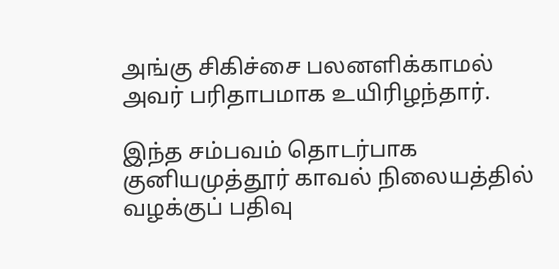அங்கு சிகிச்சை பலனளிக்காமல் அவர் பரிதாபமாக உயிரிழந்தார்.

இந்த சம்பவம் தொடர்பாக குனியமுத்தூர் காவல் நிலையத்தில் வழக்குப் பதிவு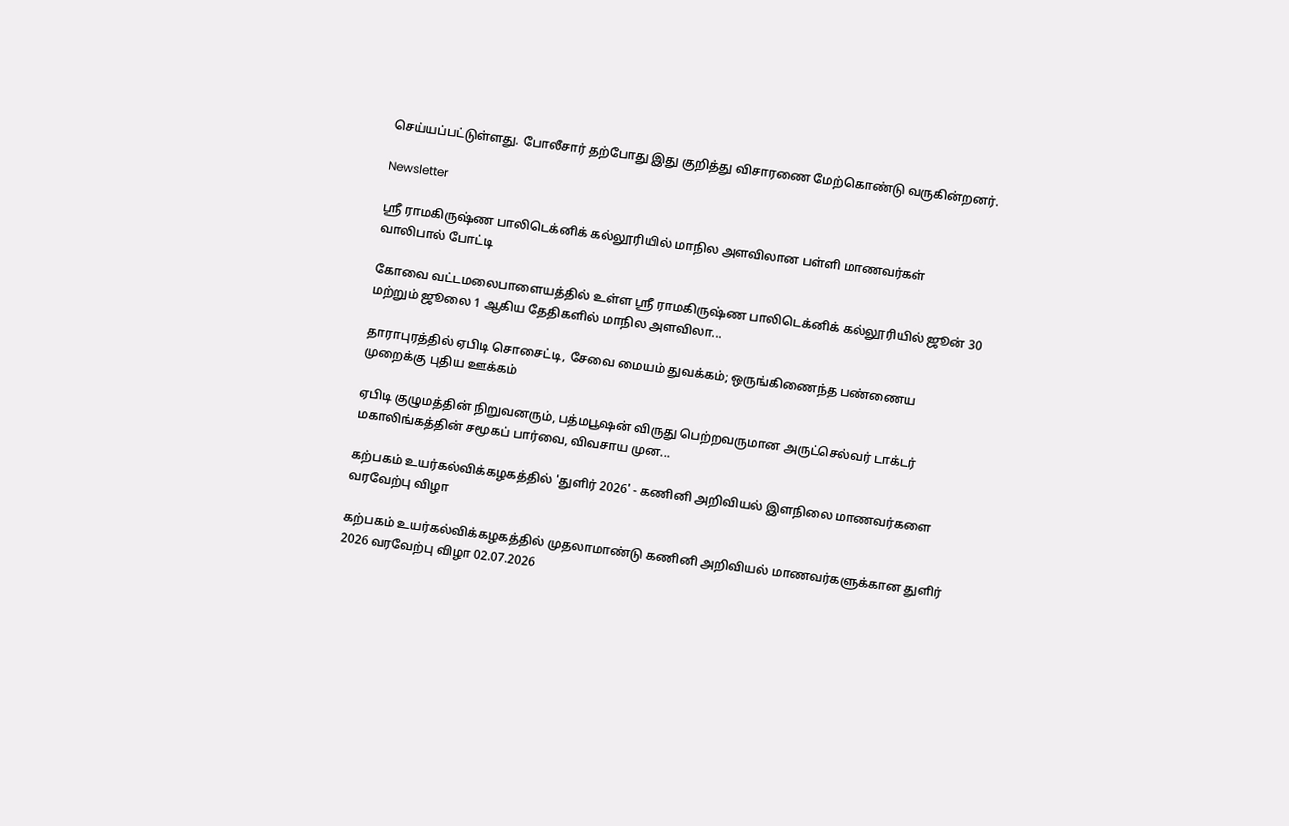செய்யப்பட்டுள்ளது. போலீசார் தற்போது இது குறித்து விசாரணை மேற்கொண்டு வருகின்றனர்.

Newsletter

ஸ்ரீ ராமகிருஷ்ண பாலிடெக்னிக் கல்லூரியில் மாநில அளவிலான பள்ளி மாணவர்கள் வாலிபால் போட்டி

கோவை வட்டமலைபாளையத்தில் உள்ள ஸ்ரீ ராமகிருஷ்ண பாலிடெக்னிக் கல்லூரியில் ஜூன் 30 மற்றும் ஜூலை 1 ஆகிய தேதிகளில் மாநில அளவிலா...

தாராபுரத்தில் ஏபிடி சொசைட்டி, சேவை மையம் துவக்கம்; ஒருங்கிணைந்த பண்ணைய முறைக்கு புதிய ஊக்கம்

ஏபிடி குழுமத்தின் நிறுவனரும், பத்மபூஷன் விருது பெற்றவருமான அருட்செல்வர் டாக்டர் மகாலிங்கத்தின் சமூகப் பார்வை, விவசாய முன...

கற்பகம் உயர்கல்விக்கழகத்தில் 'துளிர் 2026' - கணினி அறிவியல் இளநிலை மாணவர்களை வரவேற்பு விழா

கற்பகம் உயர்கல்விக்கழகத்தில் முதலாமாண்டு கணினி அறிவியல் மாணவர்களுக்கான துளிர் 2026 வரவேற்பு விழா 02.07.2026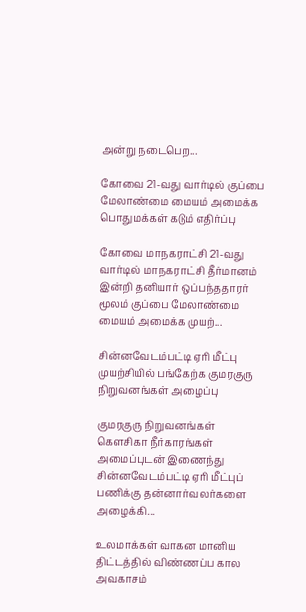அன்று நடைபெற...

கோவை 21-வது வார்டில் குப்பை மேலாண்மை மையம் அமைக்க பொதுமக்கள் கடும் எதிர்ப்பு

கோவை மாநகராட்சி 21-வது வார்டில் மாநகராட்சி தீர்மானம் இன்றி தனியார் ஒப்பந்ததாரர் மூலம் குப்பை மேலாண்மை மையம் அமைக்க முயற்...

சின்னவேடம்பட்டி ஏரி மீட்பு முயற்சியில் பங்கேற்க குமரகுரு நிறுவனங்கள் அழைப்பு

குமரகுரு நிறுவனங்கள் கெளசிகா நீர்காரங்கள் அமைப்புடன் இணைந்து சின்னவேடம்பட்டி ஏரி மீட்புப் பணிக்கு தன்னார்வலர்களை அழைக்கி...

உலமாக்கள் வாகன மானிய திட்டத்தில் விண்ணப்ப கால அவகாசம்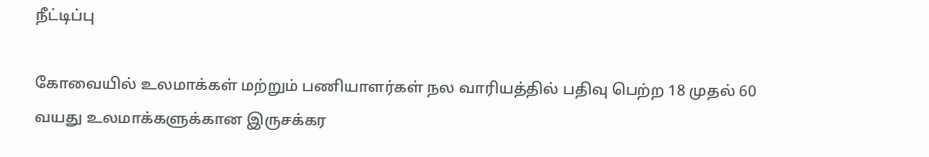நீட்டிப்பு

கோவையில் உலமாக்கள் மற்றும் பணியாளர்கள் நல வாரியத்தில் பதிவு பெற்ற 18 முதல் 60 வயது உலமாக்களுக்கான இருசக்கர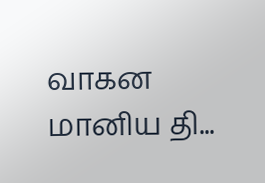வாகன மானிய தி...